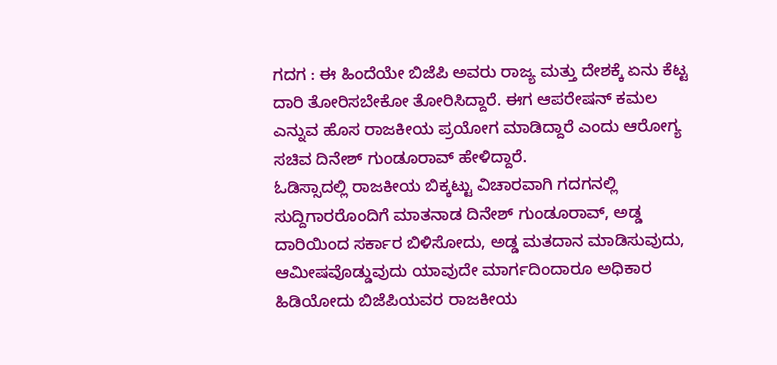ಗದಗ : ಈ ಹಿಂದೆಯೇ ಬಿಜೆಪಿ ಅವರು ರಾಜ್ಯ ಮತ್ತು ದೇಶಕ್ಕೆ ಏನು ಕೆಟ್ಟ ದಾರಿ ತೋರಿಸಬೇಕೋ ತೋರಿಸಿದ್ದಾರೆ. ಈಗ ಆಪರೇಷನ್ ಕಮಲ ಎನ್ನುವ ಹೊಸ ರಾಜಕೀಯ ಪ್ರಯೋಗ ಮಾಡಿದ್ದಾರೆ ಎಂದು ಆರೋಗ್ಯ ಸಚಿವ ದಿನೇಶ್ ಗುಂಡೂರಾವ್ ಹೇಳಿದ್ದಾರೆ.
ಓಡಿಸ್ಸಾದಲ್ಲಿ ರಾಜಕೀಯ ಬಿಕ್ಕಟ್ಟು ವಿಚಾರವಾಗಿ ಗದಗನಲ್ಲಿ ಸುದ್ದಿಗಾರರೊಂದಿಗೆ ಮಾತನಾಡ ದಿನೇಶ್ ಗುಂಡೂರಾವ್, ಅಡ್ಡ ದಾರಿಯಿಂದ ಸರ್ಕಾರ ಬಿಳಿಸೋದು, ಅಡ್ಡ ಮತದಾನ ಮಾಡಿಸುವುದು, ಆಮೀಷವೊಡ್ಡುವುದು ಯಾವುದೇ ಮಾರ್ಗದಿಂದಾರೂ ಅಧಿಕಾರ ಹಿಡಿಯೋದು ಬಿಜೆಪಿಯವರ ರಾಜಕೀಯ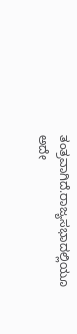ತಂತ್ರವಾಗಿದೆ.ರಾಜ್ಯಸಭಾದಲ್ಲಿಯೂ ಅದೇ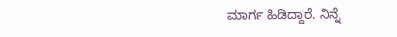ಮಾರ್ಗ ಹಿಡಿದ್ದಾರೆ. ನಿನ್ನೆ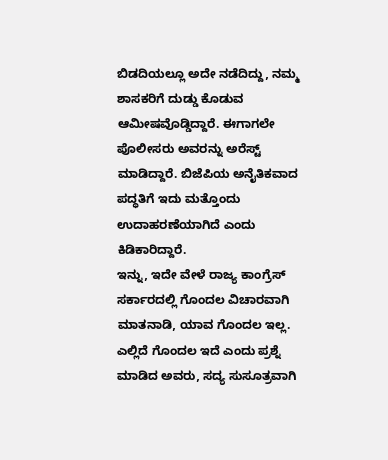ಬಿಡದಿಯಲ್ಲೂ ಅದೇ ನಡೆದಿದ್ದು, ನಮ್ಮ ಶಾಸಕರಿಗೆ ದುಡ್ಡು ಕೊಡುವ ಆಮೀಷವೊಡ್ಡಿದ್ದಾರೆ. ಈಗಾಗಲೇ ಪೊಲೀಸರು ಅವರನ್ನು ಅರೆಸ್ಟ್ ಮಾಡಿದ್ದಾರೆ. ಬಿಜೆಪಿಯ ಅನೈತಿಕವಾದ ಪದ್ಧತಿಗೆ ಇದು ಮತ್ತೊಂದು ಉದಾಹರಣೆಯಾಗಿದೆ ಎಂದು ಕಿಡಿಕಾರಿದ್ದಾರೆ.
ಇನ್ನು, ಇದೇ ವೇಳೆ ರಾಜ್ಯ ಕಾಂಗ್ರೆಸ್ ಸರ್ಕಾರದಲ್ಲಿ ಗೊಂದಲ ವಿಚಾರವಾಗಿ ಮಾತನಾಡಿ, ಯಾವ ಗೊಂದಲ ಇಲ್ಲ. ಎಲ್ಲಿದೆ ಗೊಂದಲ ಇದೆ ಎಂದು ಪ್ರಶ್ನೆ ಮಾಡಿದ ಅವರು, ಸದ್ಯ ಸುಸೂತ್ರವಾಗಿ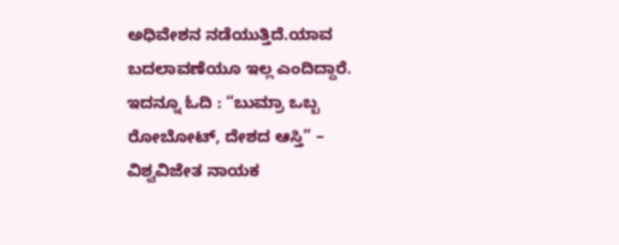ಅಧಿವೇಶನ ನಡೆಯುತ್ತಿದೆ.ಯಾವ ಬದಲಾವಣೆಯೂ ಇಲ್ಲ ಎಂದಿದ್ದಾರೆ.
ಇದನ್ನೂ ಓದಿ : “ಬುಮ್ರಾ ಒಬ್ಬ ರೋಬೋಟ್, ದೇಶದ ಆಸ್ತಿ” – ವಿಶ್ವವಿಜೇತ ನಾಯಕ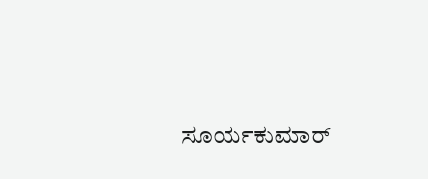ಸೂರ್ಯಕುಮಾರ್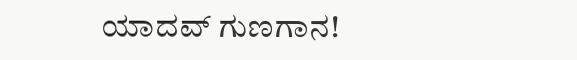ಯಾದವ್ ಗುಣಗಾನ!